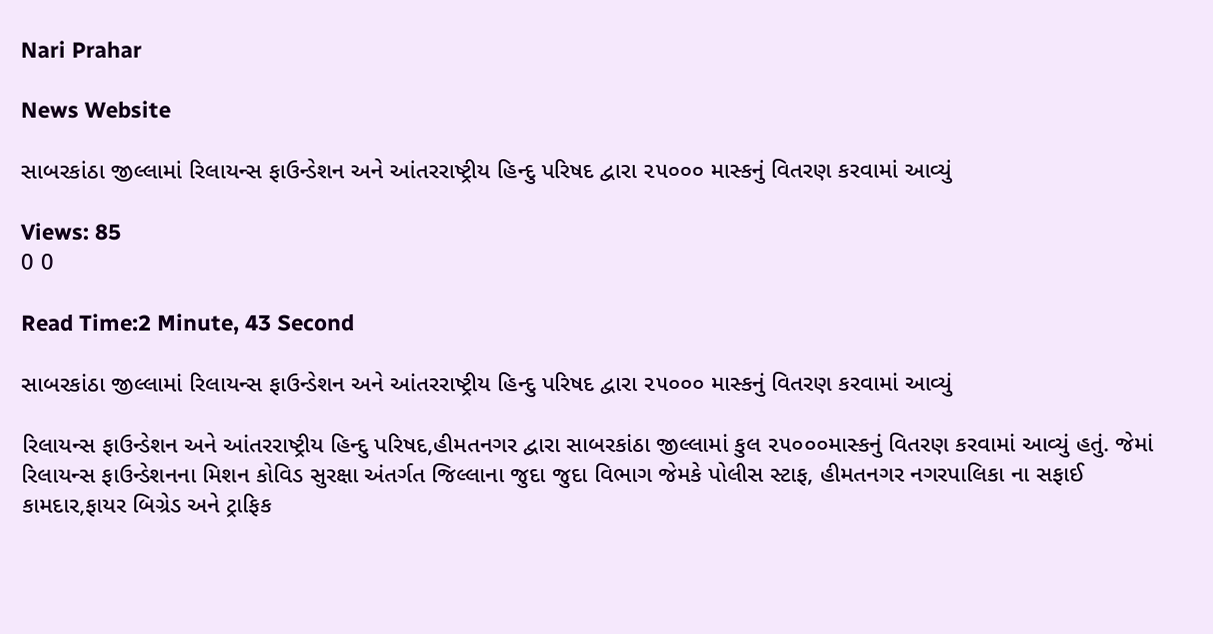Nari Prahar

News Website

સાબરકાંઠા જીલ્લામાં રિલાયન્સ ફાઉન્ડેશન અને આંતરરાષ્ટ્રીય હિન્દુ પરિષદ દ્વારા ૨૫૦૦૦ માસ્કનું વિતરણ કરવામાં આવ્યું

Views: 85
0 0

Read Time:2 Minute, 43 Second

સાબરકાંઠા જીલ્લામાં રિલાયન્સ ફાઉન્ડેશન અને આંતરરાષ્ટ્રીય હિન્દુ પરિષદ દ્વારા ૨૫૦૦૦ માસ્કનું વિતરણ કરવામાં આવ્યું

રિલાયન્સ ફાઉન્ડેશન અને આંતરરાષ્ટ્રીય હિન્દુ પરિષદ,હીમતનગર દ્વારા સાબરકાંઠા જીલ્લામાં કુલ ૨૫૦૦૦માસ્કનું વિતરણ કરવામાં આવ્યું હતું. જેમાં રિલાયન્સ ફાઉન્ડેશનના મિશન કોવિડ સુરક્ષા અંતર્ગત જિલ્લાના જુદા જુદા વિભાગ જેમકે પોલીસ સ્ટાફ, હીમતનગર નગરપાલિકા ના સફાઈ કામદાર,ફાયર બિગ્રેડ અને ટ્રાફિક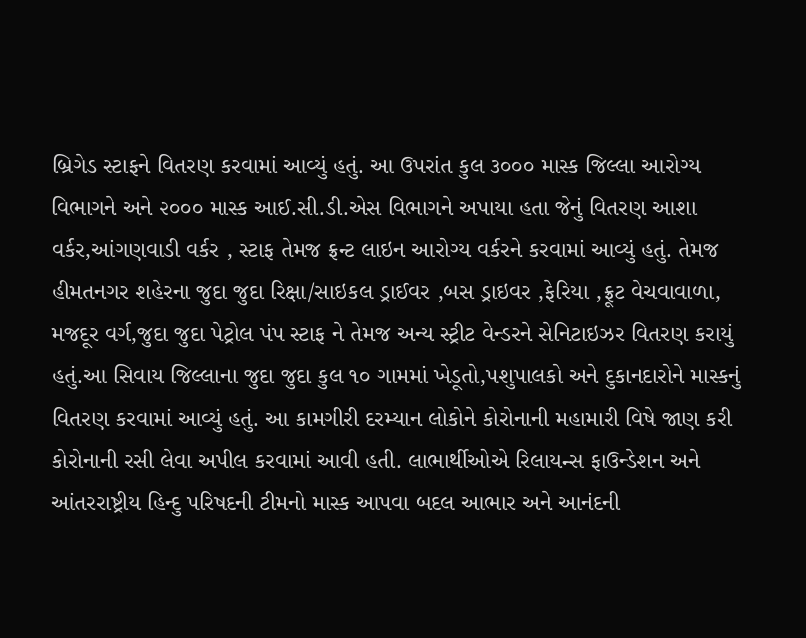બ્રિગેડ સ્ટાફને વિતરણ કરવામાં આવ્યું હતું. આ ઉપરાંત કુલ ૩૦૦૦ માસ્ક જિલ્લા આરોગ્ય વિભાગને અને ૨૦૦૦ માસ્ક આઈ.સી.ડી.એસ વિભાગને અપાયા હતા જેનું વિતરણ આશા વર્કર,આંગણવાડી વર્કર , સ્ટાફ તેમજ ફ્રન્ટ લાઇન આરોગ્ય વર્કરને કરવામાં આવ્યું હતું. તેમજ હીમતનગર શહેરના જુદા જુદા રિક્ષા/સાઇકલ ડ્રાઈવર ,બસ ડ્રાઇવર ,ફેરિયા ,ફ્રૂટ વેચવાવાળા, મજદૂર વર્ગ,જુદા જુદા પેટ્રોલ પંપ સ્ટાફ ને તેમજ અન્ય સ્ટ્રીટ વેન્ડરને સેનિટાઇઝર વિતરણ કરાયું હતું.આ સિવાય જિલ્લાના જુદા જુદા કુલ ૧૦ ગામમાં ખેડૂતો,પશુપાલકો અને દુકાનદારોને માસ્કનું વિતરણ કરવામાં આવ્યું હતું. આ કામગીરી દરમ્યાન લોકોને કોરોનાની મહામારી વિષે જાણ કરી કોરોનાની રસી લેવા અપીલ કરવામાં આવી હતી. લાભાર્થીઓએ રિલાયન્સ ફાઉન્ડેશન અને આંતરરાષ્ટ્રીય હિન્દુ પરિષદની ટીમનો માસ્ક આપવા બદલ આભાર અને આનંદની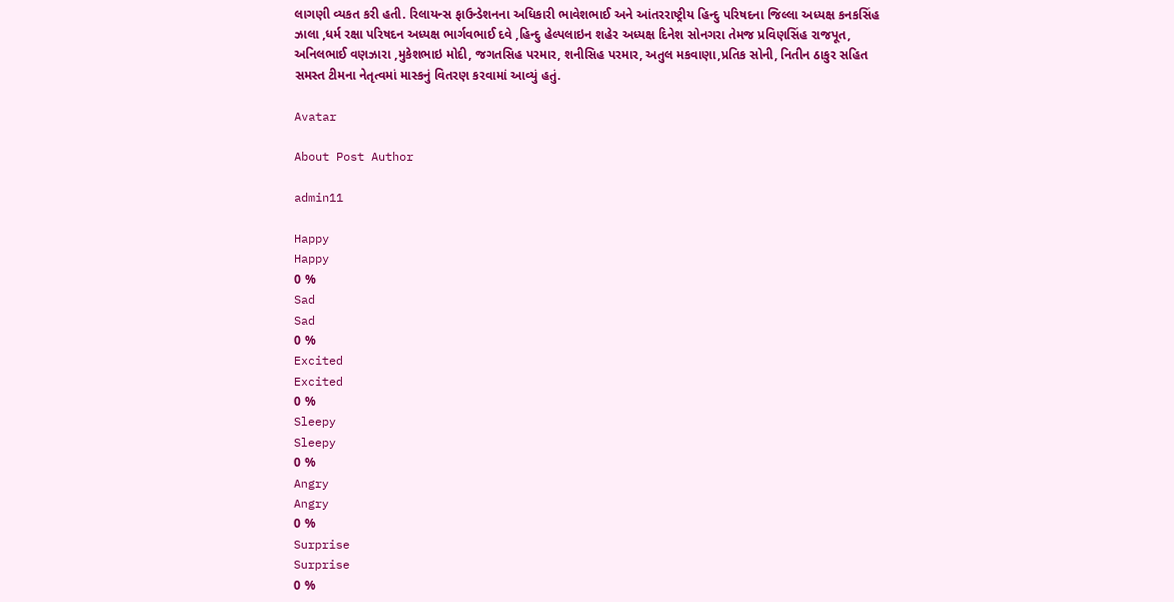લાગણી વ્યકત કરી હતી. રિલાયન્સ ફાઉન્ડેશનના અધિકારી ભાવેશભાઈ અને આંતરરાષ્ટ્રીય હિન્દુ પરિષદના જિલ્લા અધ્યક્ષ કનકસિંહ ઝાલા ,ધર્મ રક્ષા પરિષદન અધ્યક્ષ ભાર્ગવભાઈ દવે ,હિન્દુ હેલ્પલાઇન શહેર અધ્યક્ષ દિનેશ સોનગરા તેમજ પ્રવિણસિંહ રાજપૂત, અનિલભાઈ વણઝારા ,મુકેશભાઇ મોદી, જગતસિહ પરમાર, શનીસિહ પરમાર, અતુલ મકવાણા,પ્રતિક સોની, નિતીન ઠાકુર સહિત સમસ્ત ટીમના નેતૃત્વમાં માસ્કનું વિતરણ કરવામાં આવ્યું હતું.

Avatar

About Post Author

admin11

Happy
Happy
0 %
Sad
Sad
0 %
Excited
Excited
0 %
Sleepy
Sleepy
0 %
Angry
Angry
0 %
Surprise
Surprise
0 %